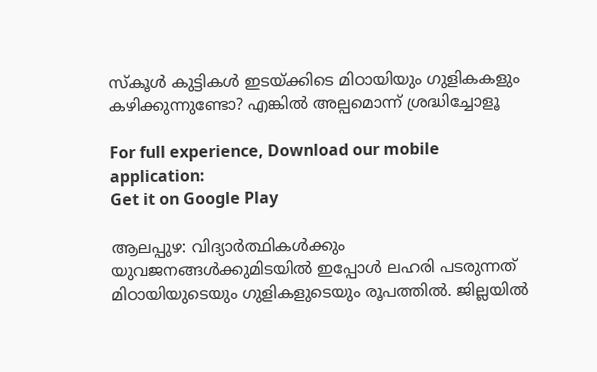സ്കൂള്‍ കുട്ടികള്‍ ഇടയ്ക്കിടെ മിഠായിയും ഗുളികകളും കഴിക്കുന്നുണ്ടോ? എങ്കില്‍ അല്പമൊന്ന് ശ്രദ്ധിച്ചോളൂ

For full experience, Download our mobile application:
Get it on Google Play

ആലപ്പുഴ: വിദ്യാര്‍ത്ഥികള്‍ക്കും യുവജനങ്ങള്‍ക്കുമിടയില്‍ ഇപ്പോള്‍ ലഹരി പടരുന്നത് മിഠായിയുടെയും ഗുളികളുടെയും രൂപത്തില്‍. ജില്ലയില്‍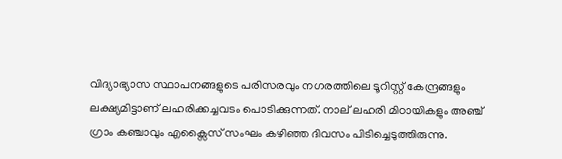വിദ്യാഭ്യാസ സ്ഥാപനങ്ങളുടെ പരിസരവും നഗരത്തിലെ ടൂറിസ്റ്റ് കേന്ദ്രങ്ങളും ലക്ഷ്യമിട്ടാണ് ലഹരിക്കച്ചവടം പൊടിക്കുന്നത്. നാല് ലഹരി മിഠായികളും അഞ്ച് ഗ്രാം കഞ്ചാവും എക്സൈസ് സംഘം കഴിഞ്ഞ ദിവസം പിടിച്ചെടുത്തിരുന്നു.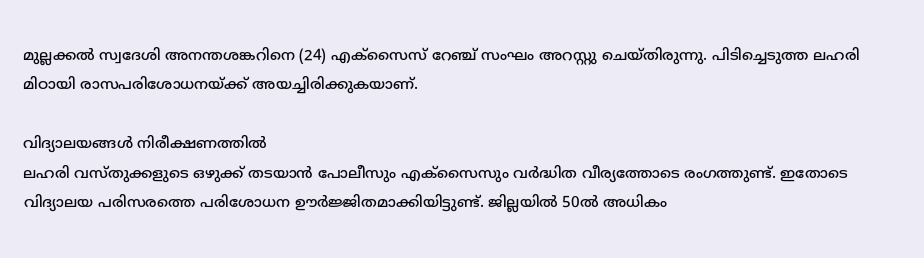മുല്ലക്കല്‍ സ്വദേശി അനന്തശങ്കറിനെ (24) എക്സൈസ് റേഞ്ച് സംഘം അറസ്റ്റു ചെയ്തിരുന്നു. പിടിച്ചെടുത്ത ലഹരി മിഠായി രാസപരിശോധനയ്ക്ക് അയച്ചിരിക്കുകയാണ്.

വിദ്യാലയങ്ങള്‍ നിരീക്ഷണത്തില്‍
ലഹരി വസ്തുക്കളുടെ ഒഴുക്ക് തടയാൻ പോലീസും എക്സൈസും വര്‍ദ്ധിത വീര്യത്തോടെ രംഗത്തുണ്ട്. ഇതോടെ വിദ്യാലയ പരിസരത്തെ പരിശോധന ഊര്‍ജ്ജിതമാക്കിയിട്ടുണ്ട്. ജില്ലയില്‍ 50ല്‍ അധികം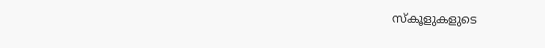സ്‌കൂളുകളുടെ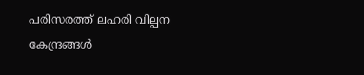പരിസരത്ത് ലഹരി വില്പന കേന്ദ്രങ്ങള്‍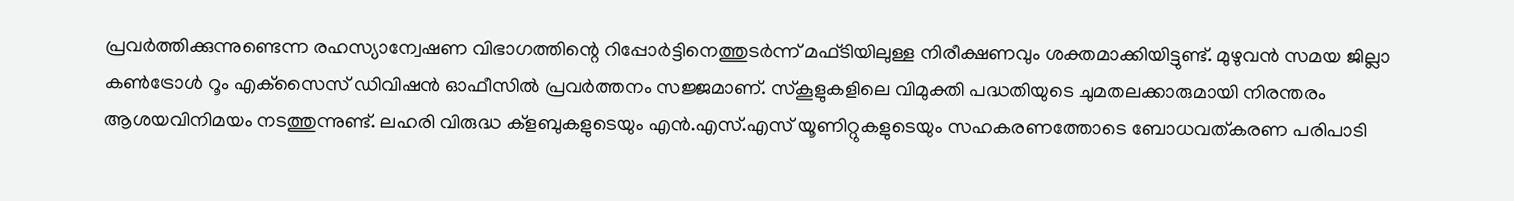പ്രവര്‍ത്തിക്കുന്നുണ്ടെന്ന രഹസ്യാന്വേഷണ വിഭാഗത്തിന്റെ റിപ്പോര്‍ട്ടിനെത്തുടര്‍ന്ന് മഫ്ടിയിലുള്ള നിരീക്ഷണവും ശക്തമാക്കിയിട്ടുണ്ട്. മുഴുവൻ സമയ ജില്ലാ കണ്‍ട്രോള്‍ റൂം എക്‌സൈസ് ഡിവിഷൻ ഓഫീസില്‍ പ്രവര്‍ത്തനം സജ്ജമാണ്. സ്‌കൂളുകളിലെ വിമുക്തി പദ്ധതിയുടെ ചുമതലക്കാരുമായി നിരന്തരം ആശയവിനിമയം നടത്തുന്നുണ്ട്. ലഹരി വിരുദ്ധ ക്‌ളബുകളുടെയും എൻ.എസ്.എസ് യൂണിറ്റുകളുടെയും സഹകരണത്തോടെ ബോധവത്കരണ പരിപാടി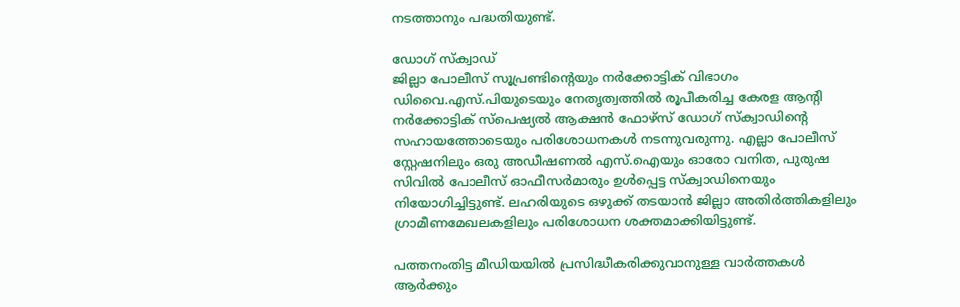നടത്താനും പദ്ധതിയുണ്ട്.

ഡോഗ് സ്‌ക്വാഡ്
ജില്ലാ പോലീസ് സൂപ്രണ്ടിന്റെയും നര്‍ക്കോട്ടിക് വിഭാഗം ഡിവൈ.എസ്.പിയുടെയും നേതൃത്വത്തില്‍ രൂപീകരിച്ച കേരള ആന്റി നര്‍ക്കോട്ടിക് സ്‌പെഷ്യല്‍ ആക്ഷൻ ഫോഴ്‌സ് ഡോഗ് സ്‌ക്വാഡിന്റെ സഹായത്തോടെയും പരിശോധനകള്‍ നടന്നുവരുന്നു. എല്ലാ പോലീസ് സ്റ്റേഷനിലും ഒരു അഡീഷണല്‍ എസ്.ഐയും ഓരോ വനിത, പുരുഷ സിവില്‍ പോലീസ് ഓഫീസര്‍മാരും ഉള്‍പ്പെട്ട സ്‌ക്വാഡിനെയും നിയോഗിച്ചിട്ടുണ്ട്. ലഹരിയുടെ ഒഴുക്ക് തടയാൻ ജില്ലാ അതിര്‍ത്തികളിലും ഗ്രാമീണമേഖലകളിലും പരിശോധന ശക്തമാക്കിയിട്ടുണ്ട്.

പത്തനംതിട്ട മീഡിയയില്‍ പ്രസിദ്ധീകരിക്കുവാനുള്ള വാര്‍ത്തകള്‍ ആര്‍ക്കും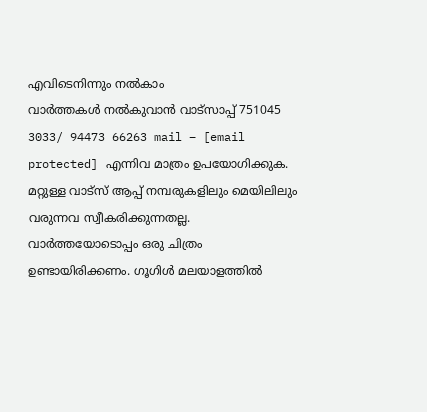എവിടെനിന്നും നല്‍കാം
വാര്‍ത്തകള്‍ നല്‍കുവാന്‍ വാട്സാപ്പ് 751045 3033/ 94473 66263 mail – [email protected] എന്നിവ മാത്രം ഉപയോഗിക്കുക. മറ്റുള്ള വാട്സ് ആപ്പ് നമ്പരുകളിലും മെയിലിലും വരുന്നവ സ്വീകരിക്കുന്നതല്ല. വാര്‍ത്തയോടൊപ്പം ഒരു ചിത്രം ഉണ്ടായിരിക്കണം. ഗൂഗിള്‍ മലയാളത്തില്‍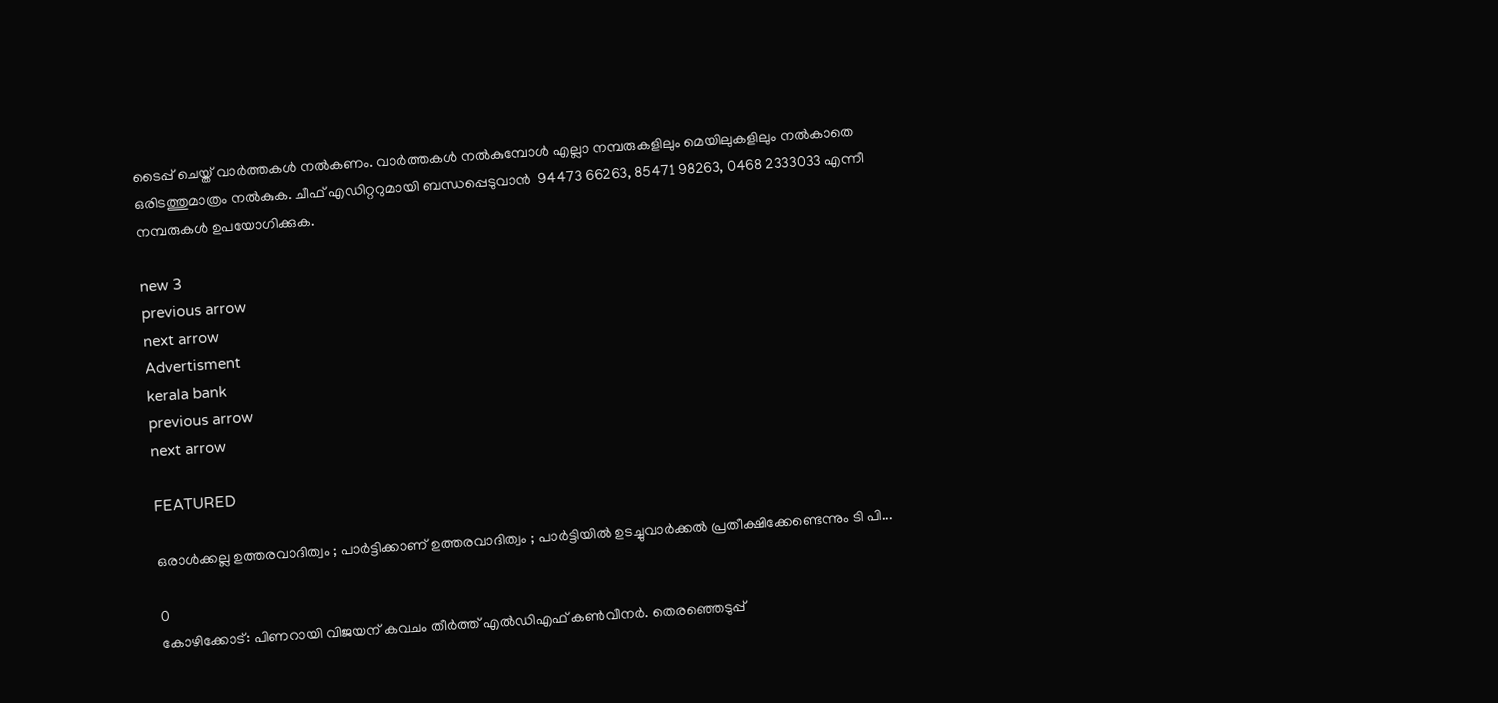ടൈപ്പ് ചെയ്ത് വാര്‍ത്തകള്‍ നല്‍കണം. വാര്‍ത്തകള്‍ നല്‍കുമ്പോള്‍ എല്ലാ നമ്പരുകളിലും മെയിലുകളിലും നല്‍കാതെ ഒരിടത്തുമാത്രം നല്‍കുക. ചീഫ് എഡിറ്ററുമായി ബന്ധപ്പെടുവാന്‍  94473 66263, 85471 98263, 0468 2333033 എന്നീ നമ്പരുകള്‍ ഉപയോഗിക്കുക.

new 3
previous arrow
next arrow
Advertisment
kerala bank
previous arrow
next arrow

FEATURED

ഒരാൾക്കല്ല ഉത്തരവാദിത്വം ; പാർട്ടിക്കാണ് ഉത്തരവാദിത്വം ; പാർട്ടിയിൽ ഉടച്ചുവാർക്കൽ പ്രതീക്ഷിക്കേണ്ടെന്നും ടി പി...

0
കോഴിക്കോട്: പിണറായി വിജയന് കവചം തീർത്ത് എൽഡിഎഫ് കൺവീനർ. തെരഞ്ഞെടുപ്പ്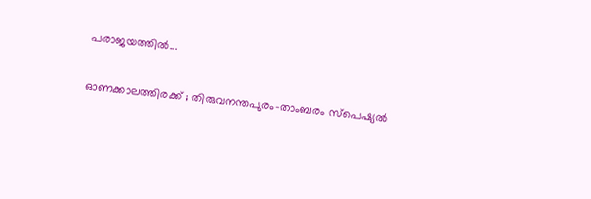പരാജയത്തിൽ...

ഓണക്കാലത്തിരക്ക് ; തിരുവനന്തപുരം-താംബരം സ്‌പെഷ്യൽ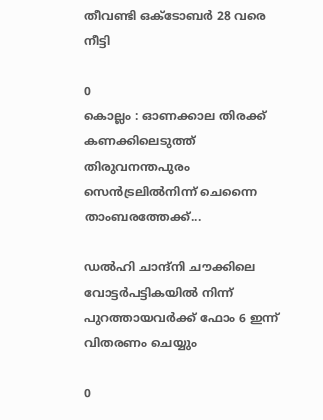തീവണ്ടി ഒക്ടോബർ 28 വരെ നീട്ടി

0
കൊല്ലം : ഓണക്കാല തിരക്ക് കണക്കിലെടുത്ത് തിരുവനന്തപുരം സെൻട്രലിൽനിന്ന് ചെന്നൈ താംബരത്തേക്ക്...

ഡൽഹി ചാന്ദ്നി ചൗക്കിലെ വോട്ടർപട്ടികയിൽ നിന്ന് പുറത്തായവർക്ക് ഫോം 6 ഇന്ന് വിതരണം ചെയ്യും

0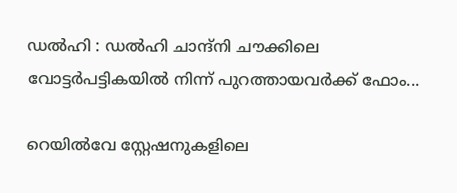ഡൽഹി : ഡൽഹി ചാന്ദ്നി ചൗക്കിലെ വോട്ടർപട്ടികയിൽ നിന്ന് പുറത്തായവർക്ക് ഫോം...

റെയിൽവേ സ്റ്റേഷനുകളിലെ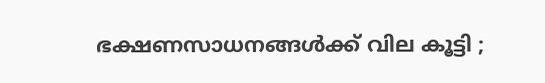ഭക്ഷണസാധനങ്ങൾക്ക് വില കൂട്ടി ;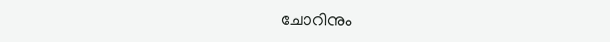ചോറിനും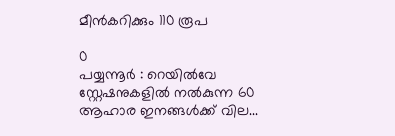മീൻകറിക്കും 110 രൂപ

0
പയ്യന്നൂർ : റെയിൽവേ സ്റ്റേഷനുകളിൽ നൽകുന്ന 60 ആഹാര ഇനങ്ങൾക്ക് വില...